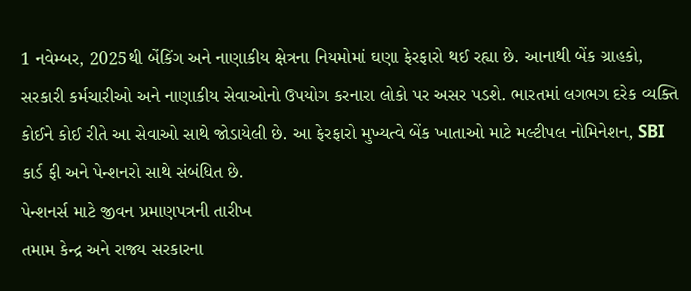1 નવેમ્બર, 2025થી બેંકિંગ અને નાણાકીય ક્ષેત્રના નિયમોમાં ઘણા ફેરફારો થઈ રહ્યા છે. આનાથી બેંક ગ્રાહકો, સરકારી કર્મચારીઓ અને નાણાકીય સેવાઓનો ઉપયોગ કરનારા લોકો પર અસર પડશે. ભારતમાં લગભગ દરેક વ્યક્તિ કોઈને કોઈ રીતે આ સેવાઓ સાથે જોડાયેલી છે. આ ફેરફારો મુખ્યત્વે બેંક ખાતાઓ માટે મલ્ટીપલ નોમિનેશન, SBI કાર્ડ ફી અને પેન્શનરો સાથે સંબંધિત છે.
પેન્શનર્સ માટે જીવન પ્રમાણપત્રની તારીખ
તમામ કેન્દ્ર અને રાજ્ય સરકારના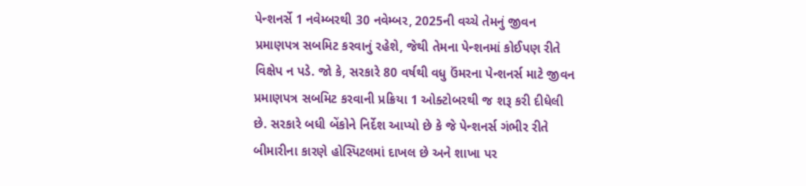પેન્શનર્સે 1 નવેમ્બરથી 30 નવેમ્બર, 2025ની વચ્ચે તેમનું જીવન પ્રમાણપત્ર સબમિટ કરવાનું રહેશે, જેથી તેમના પેન્શનમાં કોઈપણ રીતે વિક્ષેપ ન પડે. જો કે, સરકારે 80 વર્ષથી વધુ ઉંમરના પેન્શનર્સ માટે જીવન પ્રમાણપત્ર સબમિટ કરવાની પ્રક્રિયા 1 ઓક્ટોબરથી જ શરૂ કરી દીધેલી છે. સરકારે બધી બેંકોને નિર્દેશ આપ્યો છે કે જે પેન્શનર્સ ગંભીર રીતે બીમારીના કારણે હોસ્પિટલમાં દાખલ છે અને શાખા પર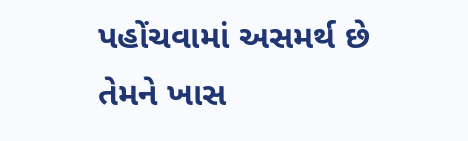પહોંચવામાં અસમર્થ છે તેમને ખાસ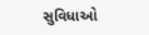સુવિધાઓ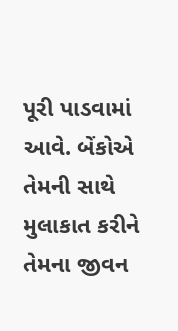પૂરી પાડવામાં આવે. બેંકોએ તેમની સાથે મુલાકાત કરીને તેમના જીવન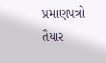પ્રમાણપત્રો તૈયાર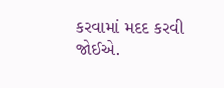કરવામાં મદદ કરવી જોઈએ.